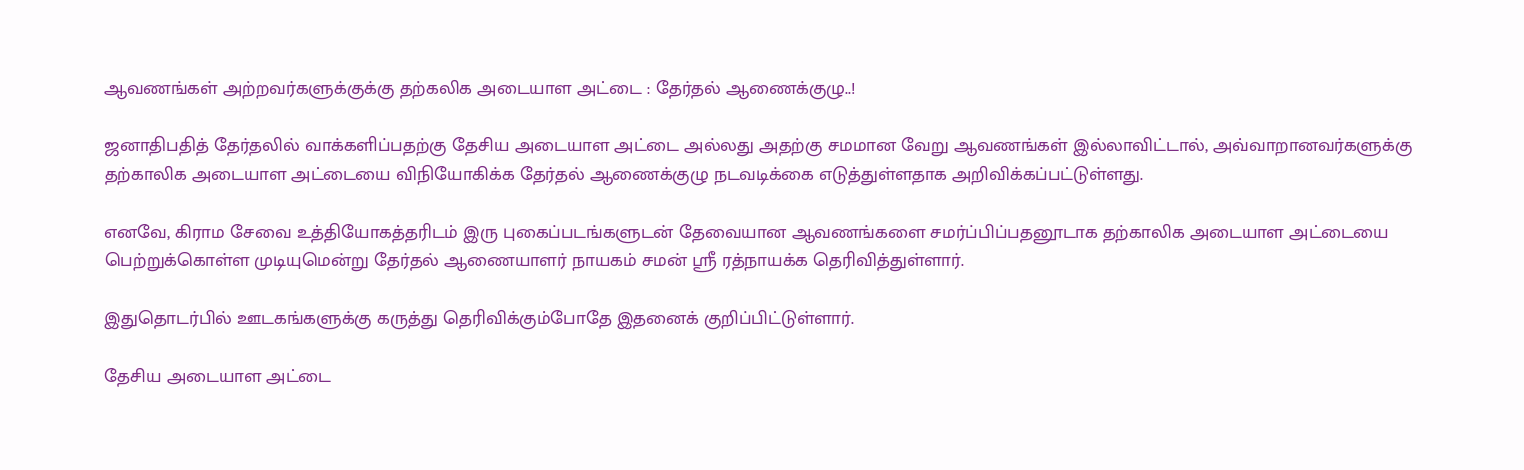ஆவணங்கள் அற்றவர்களுக்குக்கு தற்கலிக அடையாள அட்டை : தேர்தல் ஆணைக்குழு..!

ஜனாதிபதித் தேர்தலில் வாக்களிப்பதற்கு தேசிய அடையாள அட்டை அல்லது அதற்கு சமமான வேறு ஆவணங்கள் இல்லாவிட்டால், அவ்வாறானவர்களுக்கு தற்காலிக அடையாள அட்டையை விநியோகிக்க தேர்தல் ஆணைக்குழு நடவடிக்கை எடுத்துள்ளதாக அறிவிக்கப்பட்டுள்ளது.

எனவே, கிராம சேவை உத்தியோகத்தரிடம் இரு புகைப்படங்களுடன் தேவையான ஆவணங்களை சமர்ப்பிப்பதனூடாக தற்காலிக அடையாள அட்டையை பெற்றுக்கொள்ள முடியுமென்று தேர்தல் ஆணையாளர் நாயகம் சமன் ஸ்ரீ ரத்நாயக்க தெரிவித்துள்ளார்.

இதுதொடர்பில் ஊடகங்களுக்கு கருத்து தெரிவிக்கும்போதே இதனைக் குறிப்பிட்டுள்ளார்.

தேசிய அடையாள அட்டை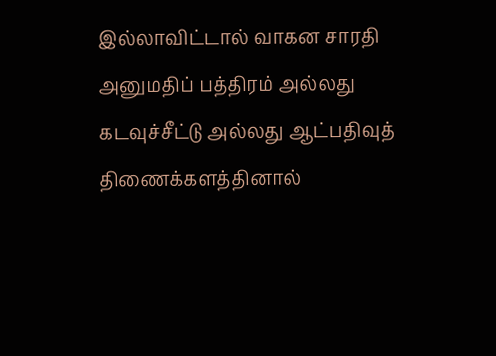இல்லாவிட்டால் வாகன சாரதி அனுமதிப் பத்திரம் அல்லது கடவுச்சீட்டு அல்லது ஆட்பதிவுத் திணைக்களத்தினால்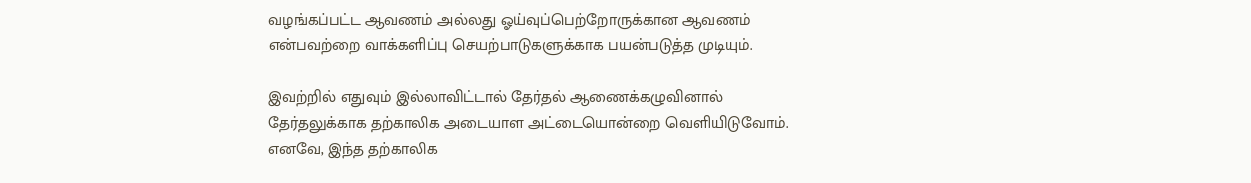வழங்கப்பட்ட ஆவணம் அல்லது ஓய்வுப்பெற்றோருக்கான ஆவணம் என்பவற்றை வாக்களிப்பு செயற்பாடுகளுக்காக பயன்படுத்த முடியும்.

இவற்றில் எதுவும் இல்லாவிட்டால் தேர்தல் ஆணைக்கழுவினால் தேர்தலுக்காக தற்காலிக அடையாள அட்டையொன்றை வெளியிடுவோம். எனவே, இந்த தற்காலிக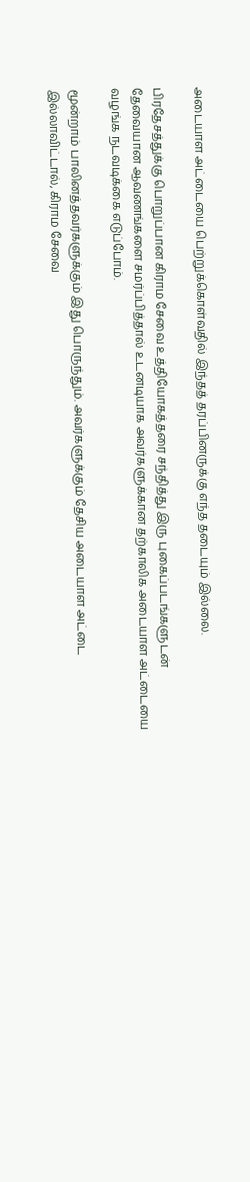அடையாள அட்டையை பெற்றுக்கொள்வதில் இந்தத் தரப்பினருக்கு எந்த தடையும் இல்லை.

பிரதேசத்துக்கு பொறுப்பான கிராம சேவை உத்தியோகத்தரை சந்தித்து இரு புகைப்படங்களுடன் தேவையான ஆவணங்களை சமர்ப்பித்தால் உடனடியாக அவர்களுக்கான தற்காலிக அடையாள அட்டையை வழங்க நடவடிக்கை எடுப்போம்.

மூன்றாம் பாலினத்தவர்களுக்கும் இது பொருந்தும். அவர்களுக்கும் தேசிய அடையாள அட்டை இல்லாவிட்டால், கிராம சேவை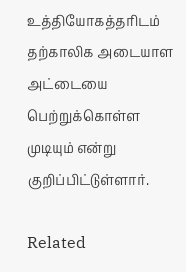உத்தியோகத்தரிடம் தற்காலிக அடையாள அட்டையை பெற்றுக்கொள்ள முடியும் என்று குறிப்பிட்டுள்ளார்.

Related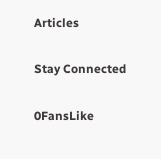Articles

Stay Connected

0FansLike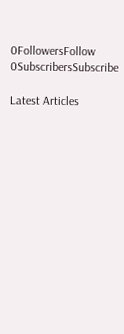0FollowersFollow
0SubscribersSubscribe

Latest Articles